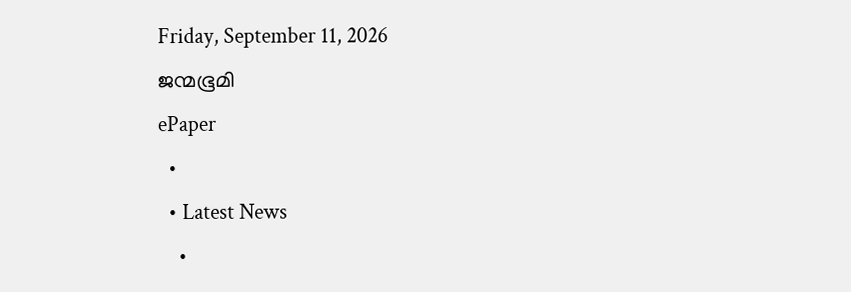Friday, September 11, 2026
ജന്മഭൂമി
ePaper
  •
  • Latest News
    •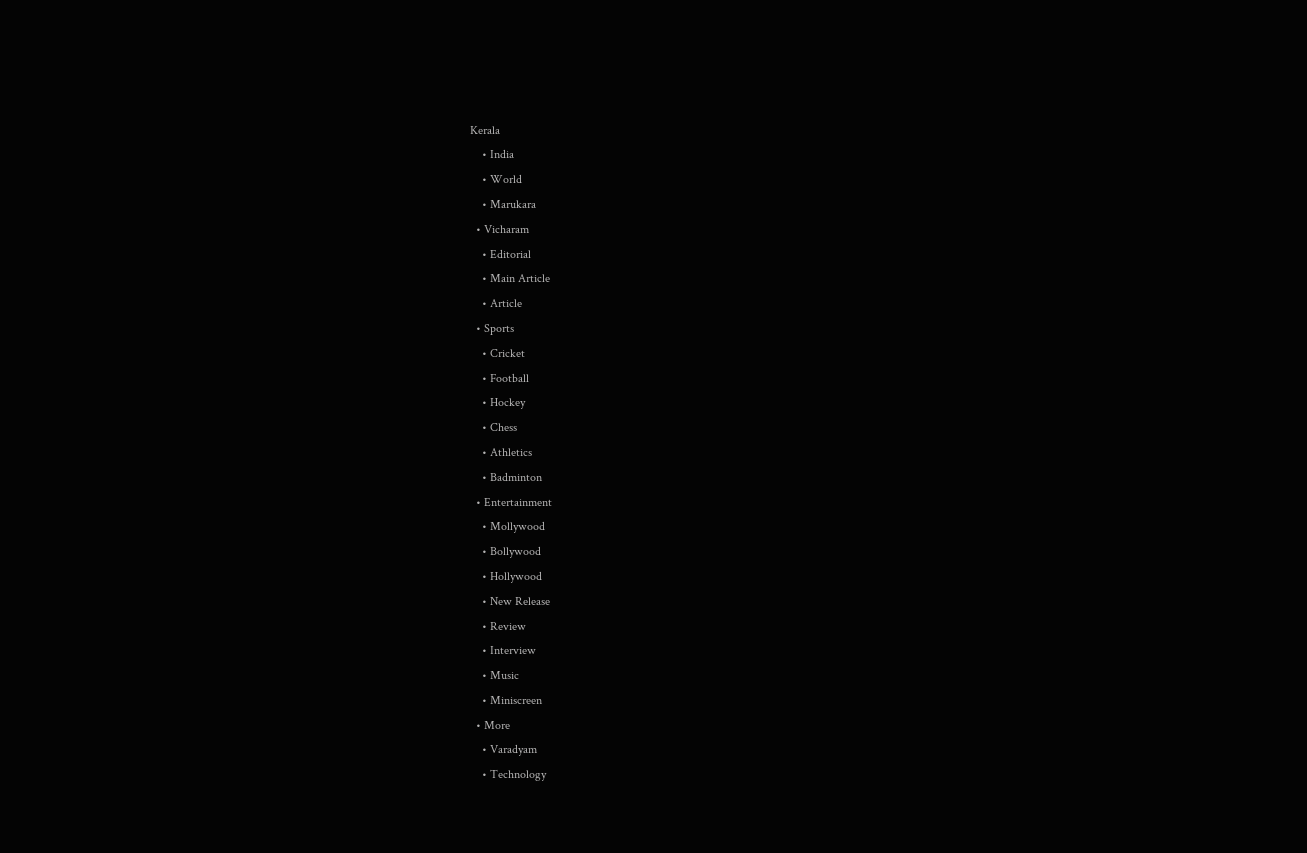Kerala
    • India
    • World
    • Marukara
  • Vicharam
    • Editorial
    • Main Article
    • Article
  • Sports
    • Cricket
    • Football
    • Hockey
    • Chess
    • Athletics
    • Badminton
  • Entertainment
    • Mollywood
    • Bollywood
    • Hollywood
    • New Release
    • Review
    • Interview
    • Music
    • Miniscreen
  • More
    • Varadyam
    • Technology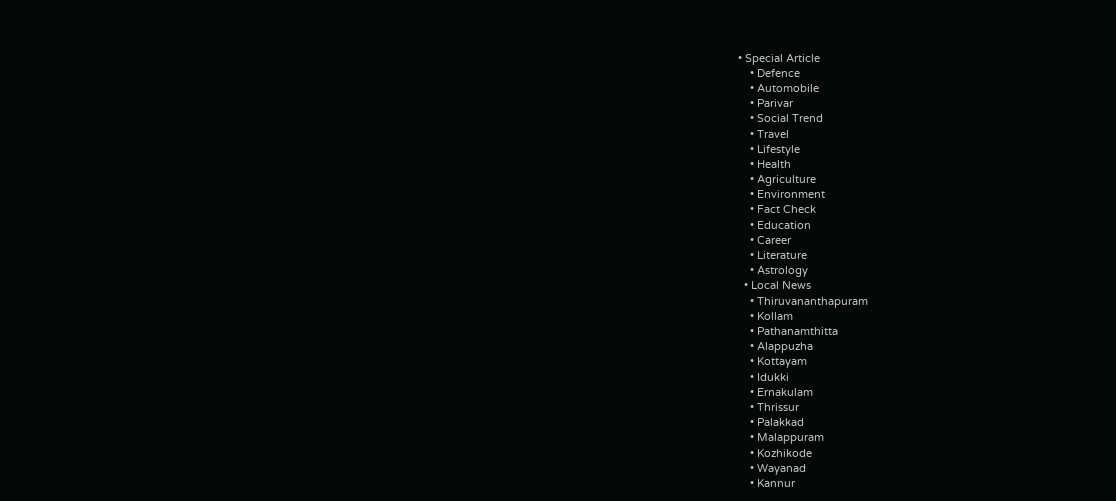• Special Article
    • Defence
    • Automobile
    • Parivar
    • Social Trend
    • Travel
    • Lifestyle
    • Health
    • Agriculture
    • Environment
    • Fact Check
    • Education
    • Career
    • Literature
    • Astrology
  • Local News
    • Thiruvananthapuram
    • Kollam
    • Pathanamthitta
    • Alappuzha
    • Kottayam
    • Idukki
    • Ernakulam
    • Thrissur
    • Palakkad
    • Malappuram
    • Kozhikode
    • Wayanad
    • Kannur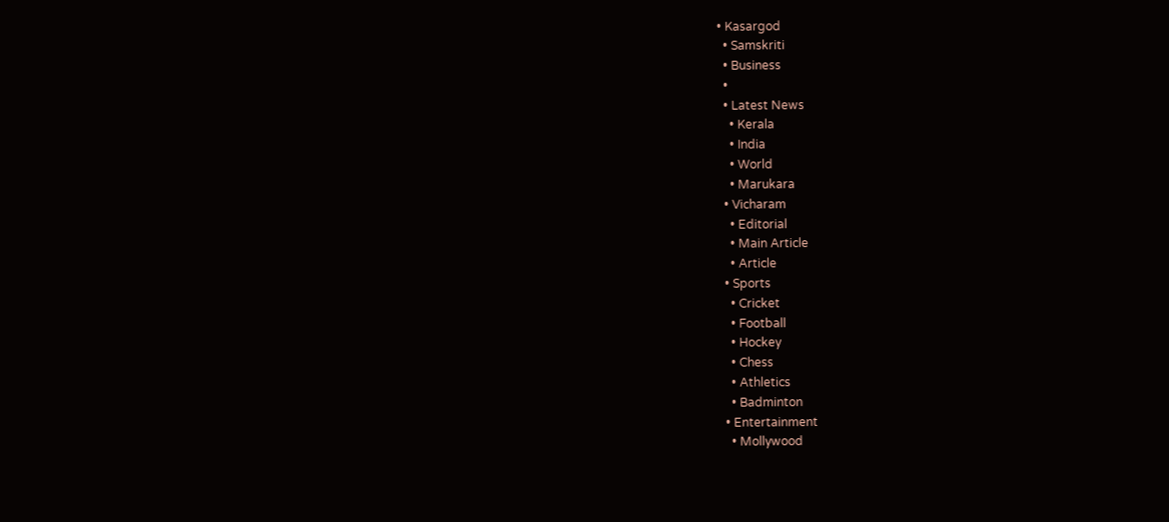• Kasargod
  • Samskriti
  • Business
  •
  • Latest News
    • Kerala
    • India
    • World
    • Marukara
  • Vicharam
    • Editorial
    • Main Article
    • Article
  • Sports
    • Cricket
    • Football
    • Hockey
    • Chess
    • Athletics
    • Badminton
  • Entertainment
    • Mollywood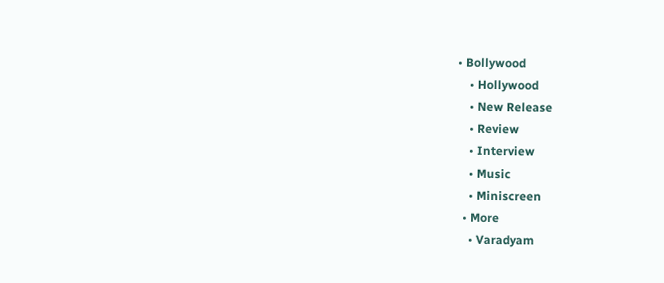• Bollywood
    • Hollywood
    • New Release
    • Review
    • Interview
    • Music
    • Miniscreen
  • More
    • Varadyam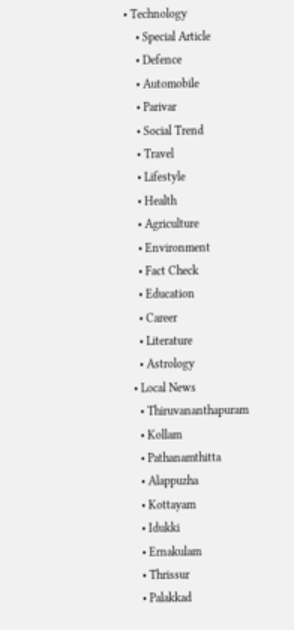• Technology
    • Special Article
    • Defence
    • Automobile
    • Parivar
    • Social Trend
    • Travel
    • Lifestyle
    • Health
    • Agriculture
    • Environment
    • Fact Check
    • Education
    • Career
    • Literature
    • Astrology
  • Local News
    • Thiruvananthapuram
    • Kollam
    • Pathanamthitta
    • Alappuzha
    • Kottayam
    • Idukki
    • Ernakulam
    • Thrissur
    • Palakkad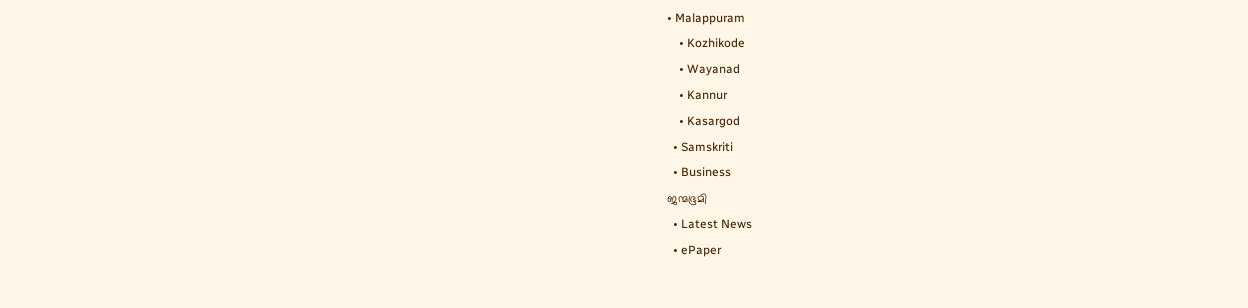• Malappuram
    • Kozhikode
    • Wayanad
    • Kannur
    • Kasargod
  • Samskriti
  • Business
ജന്മഭൂമി
  • Latest News
  • ePaper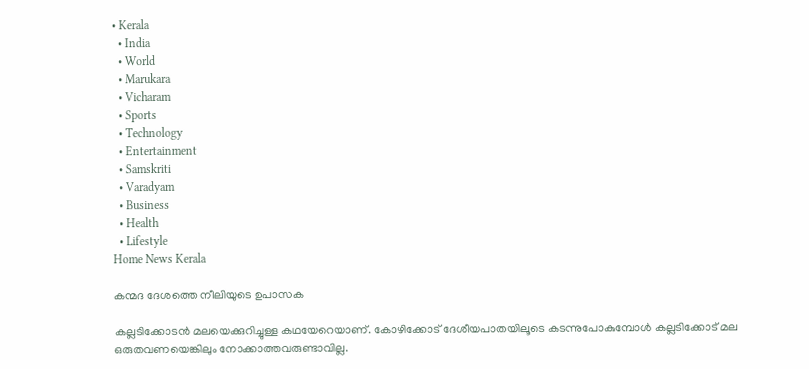• Kerala
  • India
  • World
  • Marukara
  • Vicharam
  • Sports
  • Technology
  • Entertainment
  • Samskriti
  • Varadyam
  • Business
  • Health
  • Lifestyle
Home News Kerala

കന്മദ ദേശത്തെ നീലിയുടെ ഉപാസക

കല്ലടിക്കോടന്‍ മലയെക്കുറിച്ചുള്ള കഥയേറെയാണ്. കോഴിക്കോട് ദേശീയപാതയിലൂടെ കടന്നുപോകുമ്പോള്‍ കല്ലടിക്കോട് മല ഒരുതവണയെങ്കിലും നോക്കാത്തവരുണ്ടാവില്ല.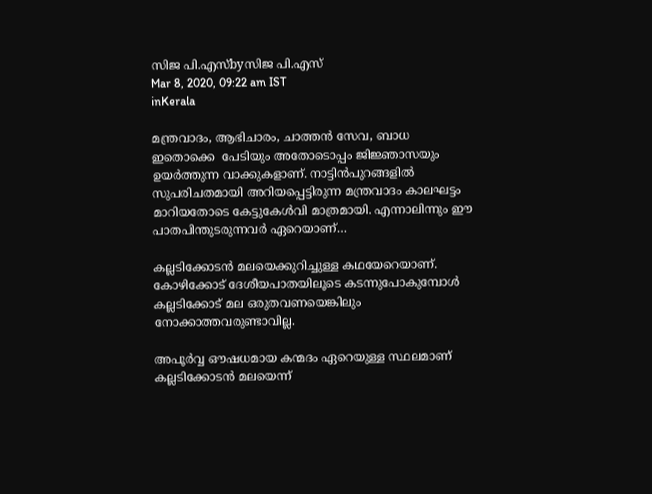സിജ പി.എസ്byസിജ പി.എസ്
Mar 8, 2020, 09:22 am IST
inKerala

മന്ത്രവാദം, ആഭിചാരം, ചാത്തന്‍ സേവ, ബാധ ഇതൊക്കെ  പേടിയും അതോടൊപ്പം ജിജ്ഞാസയും ഉയര്‍ത്തുന്ന വാക്കുകളാണ്. നാട്ടിന്‍പുറങ്ങളില്‍ സുപരിചതമായി അറിയപ്പെട്ടിരുന്ന മന്ത്രവാദം കാലഘട്ടം മാറിയതോടെ കേട്ടുകേള്‍വി മാത്രമായി. എന്നാലിന്നും ഈ പാതപിന്തുടരുന്നവര്‍ ഏറെയാണ്…

കല്ലടിക്കോടന്‍ മലയെക്കുറിച്ചുള്ള കഥയേറെയാണ്. കോഴിക്കോട് ദേശീയപാതയിലൂടെ കടന്നുപോകുമ്പോള്‍ കല്ലടിക്കോട് മല ഒരുതവണയെങ്കിലും നോക്കാത്തവരുണ്ടാവില്ല.

അപൂര്‍വ്വ ഔഷധമായ കന്മദം ഏറെയുള്ള സ്ഥലമാണ് കല്ലടിക്കോടന്‍ മലയെന്ന്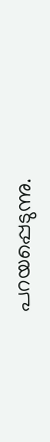പറയപ്പെടുന്നു.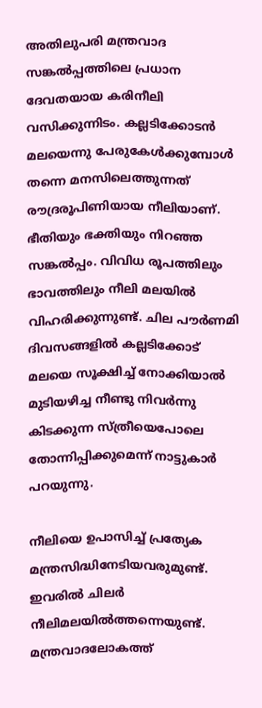അതിലുപരി മന്ത്രവാദ സങ്കല്‍പ്പത്തിലെ പ്രധാന ദേവതയായ കരിനീലി വസിക്കുന്നിടം. കല്ലടിക്കോടന്‍ മലയെന്നു പേരുകേള്‍ക്കുമ്പോള്‍ തന്നെ മനസിലെത്തുന്നത് രൗദ്രരൂപിണിയായ നീലിയാണ്. ഭീതിയും ഭക്തിയും നിറഞ്ഞ സങ്കല്‍പ്പം. വിവിധ രൂപത്തിലും ഭാവത്തിലും നീലി മലയില്‍ വിഹരിക്കുന്നുണ്ട്. ചില പൗര്‍ണമി ദിവസങ്ങളില്‍ കല്ലടിക്കോട് മലയെ സൂക്ഷിച്ച് നോക്കിയാല്‍ മുടിയഴിച്ച നീണ്ടു നിവര്‍ന്നു കിടക്കുന്ന സ്ത്രീയെപോലെ തോന്നിപ്പിക്കുമെന്ന് നാട്ടുകാര്‍ പറയുന്നു.

നീലിയെ ഉപാസിച്ച് പ്രത്യേക മന്ത്രസിദ്ധിനേടിയവരുമുണ്ട്. ഇവരില്‍ ചിലര്‍ നീലിമലയില്‍ത്തന്നെയുണ്ട്.  മന്ത്രവാദലോകത്ത്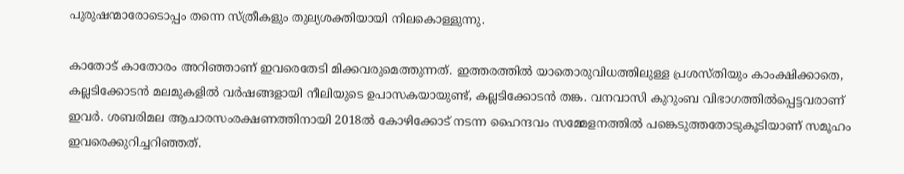പുരുഷന്മാരോടൊപ്പം തന്നെ സ്ത്രീകളും തുല്യശക്തിയായി നിലകൊള്ളുന്നു.

കാതോട് കാതോരം അറിഞ്ഞാണ് ഇവരെതേടി മിക്കവരുമെത്തുന്നത്. ഇത്തരത്തില്‍ യാതൊരുവിധത്തിലുള്ള പ്രശസ്തിയും കാംക്ഷിക്കാതെ, കല്ലടിക്കോടന്‍ മലമുകളില്‍ വര്‍ഷങ്ങളായി നീലിയുടെ ഉപാസകയായുണ്ട്, കല്ലടിക്കോടന്‍ തങ്ക. വനവാസി കുറുംബ വിഭാഗത്തില്‍പ്പെട്ടവരാണ് ഇവര്‍. ശബരിമല ആചാരസംരക്ഷണത്തിനായി 2018ല്‍ കോഴിക്കോട് നടന്ന ഹൈന്ദവം സമ്മേളനത്തില്‍ പങ്കെടുത്തതോടുകൂടിയാണ് സമൂഹം ഇവരെക്കുറിച്ചറിഞ്ഞത്.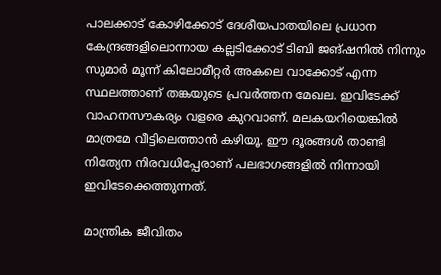പാലക്കാട് കോഴിക്കോട് ദേശീയപാതയിലെ പ്രധാന കേന്ദ്രങ്ങളിലൊന്നായ കല്ലടിക്കോട് ടിബി ജങ്ഷനില്‍ നിന്നും സുമാര്‍ മൂന്ന് കിലോമീറ്റര്‍ അകലെ വാക്കോട് എന്ന സ്ഥലത്താണ് തങ്കയുടെ പ്രവര്‍ത്തന മേഖല. ഇവിടേക്ക് വാഹനസൗകര്യം വളരെ കുറവാണ്. മലകയറിയെങ്കില്‍ മാത്രമേ വീട്ടിലെത്താന്‍ കഴിയൂ. ഈ ദൂരങ്ങള്‍ താണ്ടി നിത്യേന നിരവധിപ്പേരാണ് പലഭാഗങ്ങളില്‍ നിന്നായി ഇവിടേക്കെത്തുന്നത്.

മാന്ത്രിക ജീവിതം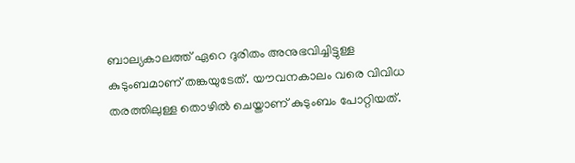ബാല്യകാലത്ത് ഏറെ ദുരിതം അനുഭവിച്ചിട്ടുള്ള കുടുംബമാണ് തങ്കയുടേത്. യൗവനകാലം വരെ വിവിധ തരത്തിലുള്ള തൊഴില്‍ ചെയ്താണ് കുടുംബം പോറ്റിയത്.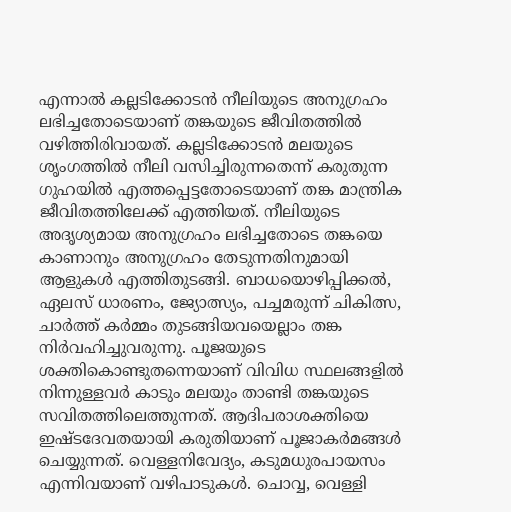എന്നാല്‍ കല്ലടിക്കോടന്‍ നീലിയുടെ അനുഗ്രഹം ലഭിച്ചതോടെയാണ് തങ്കയുടെ ജീവിതത്തില്‍ വഴിത്തിരിവായത്. കല്ലടിക്കോടന്‍ മലയുടെ ശൃംഗത്തില്‍ നീലി വസിച്ചിരുന്നതെന്ന് കരുതുന്ന ഗുഹയില്‍ എത്തപ്പെട്ടതോടെയാണ് തങ്ക മാന്ത്രിക ജീവിതത്തിലേക്ക് എത്തിയത്. നീലിയുടെ അദൃശ്യമായ അനുഗ്രഹം ലഭിച്ചതോടെ തങ്കയെ കാണാനും അനുഗ്രഹം തേടുന്നതിനുമായി ആളുകള്‍ എത്തിതുടങ്ങി. ബാധയൊഴിപ്പിക്കല്‍, ഏലസ് ധാരണം, ജ്യോത്സ്യം, പച്ചമരുന്ന് ചികിത്സ, ചാര്‍ത്ത് കര്‍മ്മം തുടങ്ങിയവയെല്ലാം തങ്ക നിര്‍വഹിച്ചുവരുന്നു. പൂജയുടെ ശക്തികൊണ്ടുതന്നെയാണ് വിവിധ സ്ഥലങ്ങളില്‍ നിന്നുള്ളവര്‍ കാടും മലയും താണ്ടി തങ്കയുടെ സവിതത്തിലെത്തുന്നത്. ആദിപരാശക്തിയെ ഇഷ്ടദേവതയായി കരുതിയാണ് പൂജാകര്‍മങ്ങള്‍ ചെയ്യുന്നത്. വെള്ളനിവേദ്യം, കടുമധുരപായസം എന്നിവയാണ് വഴിപാടുകള്‍. ചൊവ്വ, വെള്ളി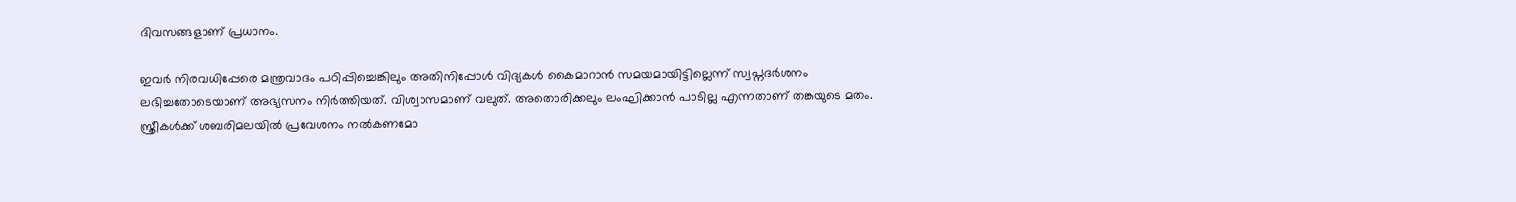ദിവസങ്ങളാണ് പ്രധാനം.

ഇവര്‍ നിരവധിപ്പേരെ മന്ത്രവാദം പഠിപ്പിച്ചെങ്കിലും അതിനിപ്പോള്‍ വിദ്യകള്‍ കൈമാറാന്‍ സമയമായിട്ടില്ലെന്ന് സ്വപ്നദര്‍ശനം ലഭിച്ചതോടെയാണ് അഭ്യസനം നിര്‍ത്തിയത്. വിശ്വാസമാണ് വലുത്. അതൊരിക്കലും ലംഘിക്കാന്‍ പാടില്ല എന്നതാണ് തങ്കയുടെ മതം. സ്ത്രീകള്‍ക്ക് ശബരിമലയില്‍ പ്രവേശനം നല്‍കണമോ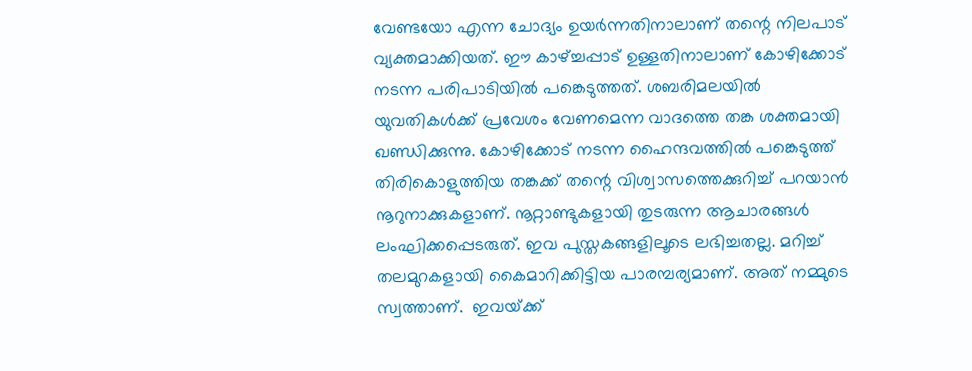വേണ്ടയോ എന്ന ചോദ്യം ഉയര്‍ന്നതിനാലാണ് തന്റെ നിലപാട് വ്യക്തമാക്കിയത്. ഈ കാഴ്‌ച്ചപ്പാട് ഉള്ളതിനാലാണ് കോഴിക്കോട് നടന്ന പരിപാടിയില്‍ പങ്കെടുത്തത്. ശബരിമലയില്‍ യുവതികള്‍ക്ക് പ്രവേശം വേണമെന്ന വാദത്തെ തങ്ക ശക്തമായി ഖണ്ഡിക്കുന്നു. കോഴിക്കോട് നടന്ന ഹൈന്ദവത്തില്‍ പങ്കെടുത്ത്  തിരികൊളുത്തിയ തങ്കക്ക് തന്റെ വിശ്വാസത്തെക്കുറിച്ച് പറയാന്‍ നൂറുനാക്കുകളാണ്. നൂറ്റാണ്ടുകളായി തുടരുന്ന ആചാരങ്ങള്‍ ലംഘിക്കപ്പെടരുത്. ഇവ പുസ്തകങ്ങളിലൂടെ ലഭിച്ചതല്ല. മറിച്ച് തലമുറകളായി കൈമാറിക്കിട്ടിയ പാരമ്പര്യമാണ്. അത് നമ്മുടെ സ്വത്താണ്.  ഇവയ്‌ക്ക്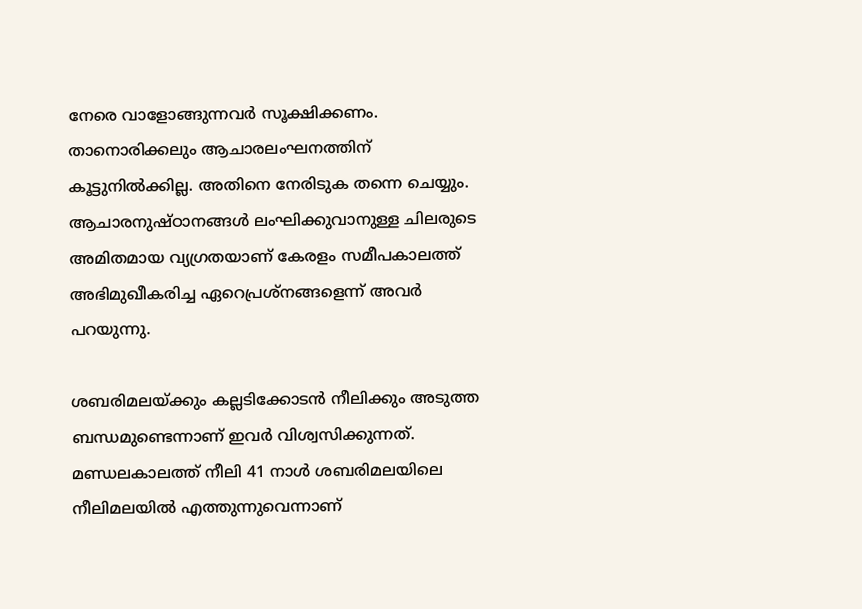നേരെ വാളോങ്ങുന്നവര്‍ സൂക്ഷിക്കണം. താനൊരിക്കലും ആചാരലംഘനത്തിന് കൂട്ടുനില്‍ക്കില്ല. അതിനെ നേരിടുക തന്നെ ചെയ്യും. ആചാരനുഷ്ഠാനങ്ങള്‍ ലംഘിക്കുവാനുള്ള ചിലരുടെ അമിതമായ വ്യഗ്രതയാണ് കേരളം സമീപകാലത്ത് അഭിമുഖീകരിച്ച ഏറെപ്രശ്നങ്ങളെന്ന് അവര്‍ പറയുന്നു.

ശബരിമലയ്‌ക്കും കല്ലടിക്കോടന്‍ നീലിക്കും അടുത്ത ബന്ധമുണ്ടെന്നാണ് ഇവര്‍ വിശ്വസിക്കുന്നത്. മണ്ഡലകാലത്ത് നീലി 41 നാള്‍ ശബരിമലയിലെ നീലിമലയില്‍ എത്തുന്നുവെന്നാണ്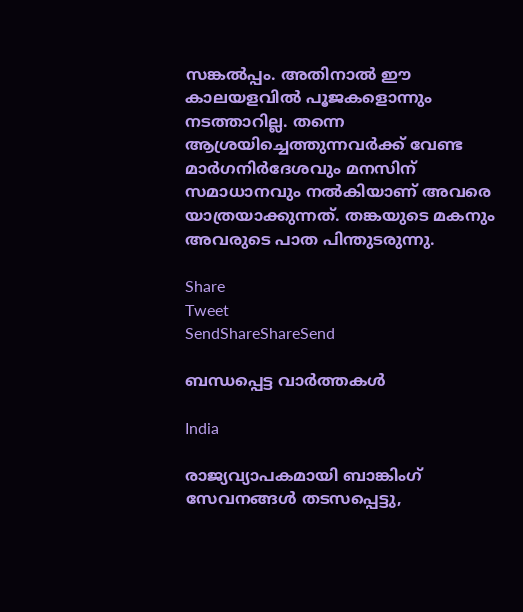സങ്കല്‍പ്പം. അതിനാല്‍ ഈ കാലയളവില്‍ പൂജകളൊന്നും നടത്താറില്ല. തന്നെ ആശ്രയിച്ചെത്തുന്നവര്‍ക്ക് വേണ്ട മാര്‍ഗനിര്‍ദേശവും മനസിന് സമാധാനവും നല്‍കിയാണ് അവരെ യാത്രയാക്കുന്നത്. തങ്കയുടെ മകനും അവരുടെ പാത പിന്തുടരുന്നു.

Share
Tweet
SendShareShareSend

ബന്ധപ്പെട്ട വാര്‍ത്തകള്‍

India

രാജ്യവ്യാപകമായി ബാങ്കിംഗ് സേവനങ്ങള്‍ തടസപ്പെട്ടു,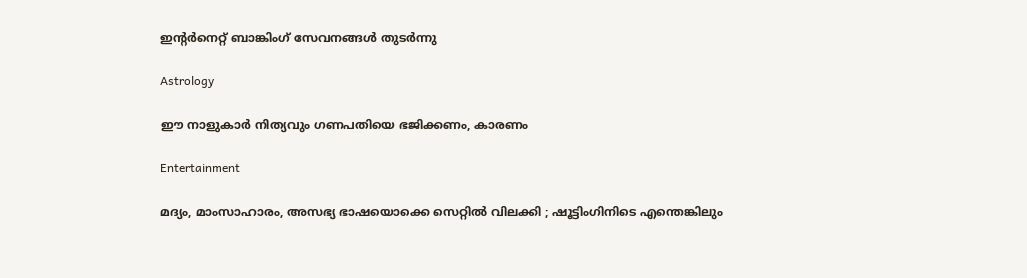ഇന്റര്‍നെറ്റ് ബാങ്കിംഗ് സേവനങ്ങള്‍ തുടര്‍ന്നു

Astrology

ഈ നാളുകാർ നിത്യവും ഗണപതിയെ ഭജിക്കണം, കാരണം

Entertainment

മദ്യം, മാംസാഹാരം, അസഭ്യ ഭാഷയൊക്കെ സെറ്റിൽ വിലക്കി ; ഷൂട്ടിംഗിനിടെ എന്തെങ്കിലും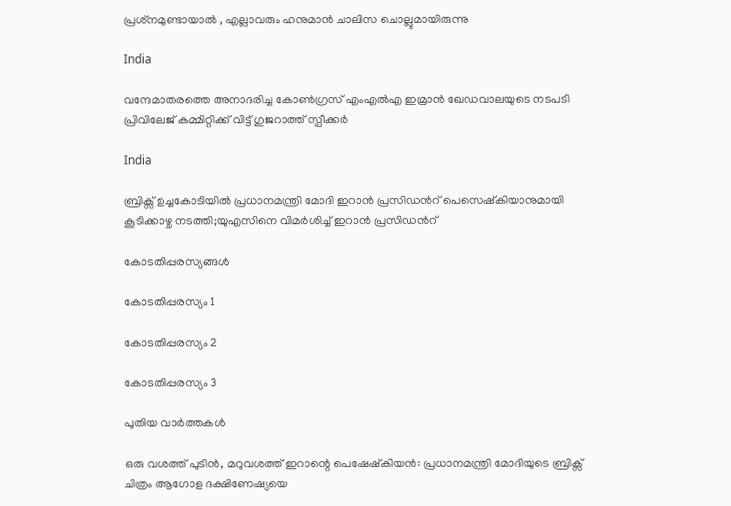പ്രശ്‌നമുണ്ടായാൽ , എല്ലാവരും ഹനുമാൻ ചാലിസ ചൊല്ലുമായിരുന്നു

India

വന്ദേമാതരത്തെ അനാദരിച്ച കോണ്‍ഗ്രസ് എംഎല്‍എ ഇമ്രാന്‍ ഖേഡവാലയുടെ നടപടി പ്രിവിലേജ് കമ്മിറ്റിക്ക് വിട്ട് ഗുജറാത്ത് സ്പീക്കര്‍

India

ബ്രിക്സ് ഉച്ചകോടിയിൽ പ്രധാനമന്ത്രി മോദി ഇറാൻ പ്രസിഡന്‍റ് പെസെഷ്കിയാനുമായി കൂടിക്കാഴ്ച നടത്തി;യുഎസിനെ വിമര്‍ശിച്ച് ഇറാന്‍ പ്രസിഡന്‍റ്

കോടതിപ്പരസ്യങ്ങള്‍

കോടതിപ്പരസ്യം 1

കോടതിപ്പരസ്യം 2

കോടതിപ്പരസ്യം 3

പുതിയ വാര്‍ത്തകള്‍

ഒരു വശത്ത് പുടിൻ, മറുവശത്ത് ഇറാന്റെ പെഷേഷ്കിയൻ: പ്രധാനമന്ത്രി മോദിയുടെ ബ്രിക്സ് ചിത്രം ആഗോള ദക്ഷിണേഷ്യയെ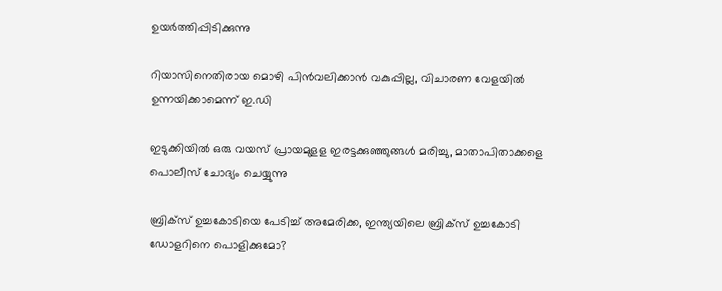ഉയർത്തിപ്പിടിക്കുന്നു

റിയാസിനെതിരായ മൊഴി പിന്‍വലിക്കാന്‍ വകുപ്പില്ല, വിചാരണ വേളയില്‍ ഉന്നയിക്കാമെന്ന് ഇ.ഡി

ഇടുക്കിയില്‍ ഒരു വയസ് പ്രായമുളള ഇരട്ടക്കുഞ്ഞുങ്ങള്‍ മരിച്ചു, മാതാപിതാക്കളെ പൊലീസ് ചോദ്യം ചെയ്യുന്നു

ബ്രിക്സ് ഉച്ചകോടിയെ പേടിച്ച് അമേരിക്ക, ഇന്ത്യയിലെ ബ്രിക്സ് ഉച്ചകോടി ഡോളറിനെ പൊളിക്കുമോ?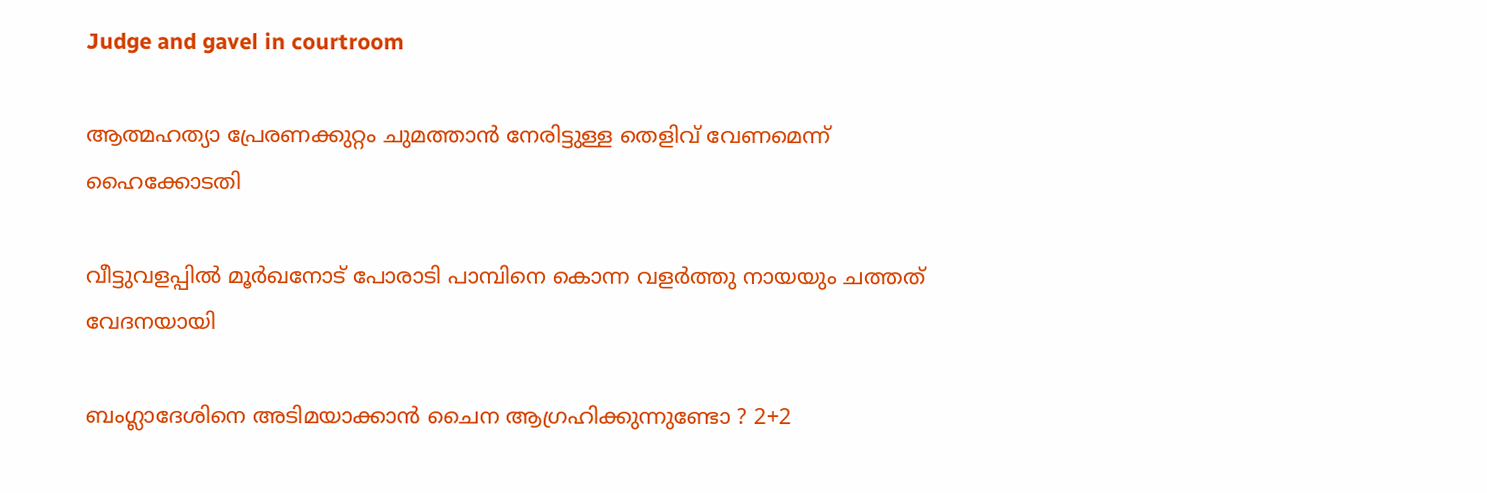Judge and gavel in courtroom

ആത്മഹത്യാ പ്രേരണക്കുറ്റം ചുമത്താന്‍ നേരിട്ടുള്ള തെളിവ് വേണമെന്ന് ഹൈക്കോടതി

വീട്ടുവളപ്പില്‍ മൂര്‍ഖനോട് പോരാടി പാമ്പിനെ കൊന്ന വളര്‍ത്തു നായയും ചത്തത് വേദനയായി

ബംഗ്ലാദേശിനെ അടിമയാക്കാൻ ചൈന ആഗ്രഹിക്കുന്നുണ്ടോ ? 2+2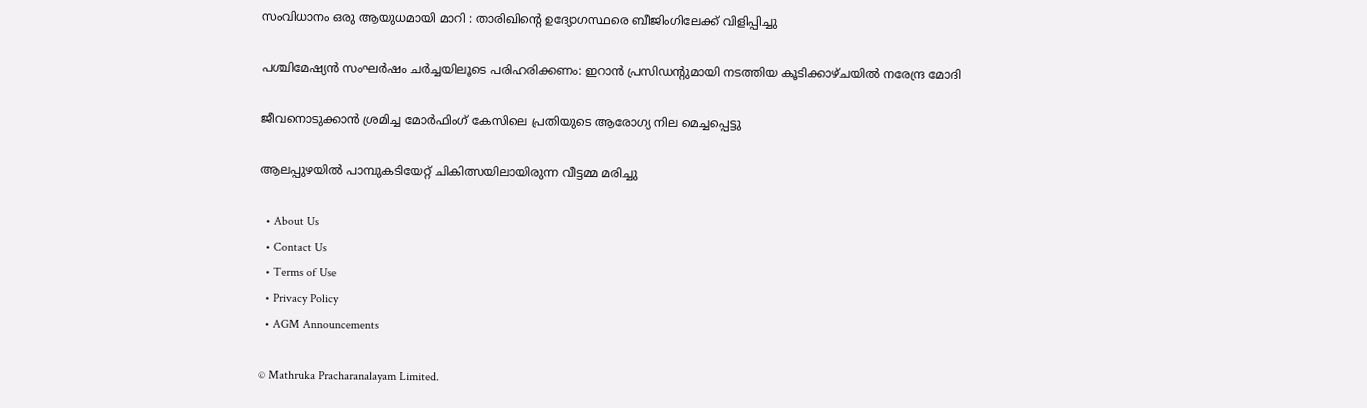സംവിധാനം ഒരു ആയുധമായി മാറി : താരിഖിന്റെ ഉദ്യോഗസ്ഥരെ ബീജിംഗിലേക്ക് വിളിപ്പിച്ചു

പശ്ചിമേഷ്യന്‍ സംഘര്‍ഷം ചര്‍ച്ചയിലൂടെ പരിഹരിക്കണം: ഇറാന്‍ പ്രസിഡന്റുമായി നടത്തിയ കൂടിക്കാഴ്ചയില്‍ നരേന്ദ്ര മോദി

ജീവനൊടുക്കാന്‍ ശ്രമിച്ച മോര്‍ഫിംഗ് കേസിലെ പ്രതിയുടെ ആരോഗ്യ നില മെച്ചപ്പെട്ടു

ആലപ്പുഴയില്‍ പാമ്പുകടിയേറ്റ് ചികിത്സയിലായിരുന്ന വീട്ടമ്മ മരിച്ചു

  • About Us
  • Contact Us
  • Terms of Use
  • Privacy Policy
  • AGM Announcements

© Mathruka Pracharanalayam Limited.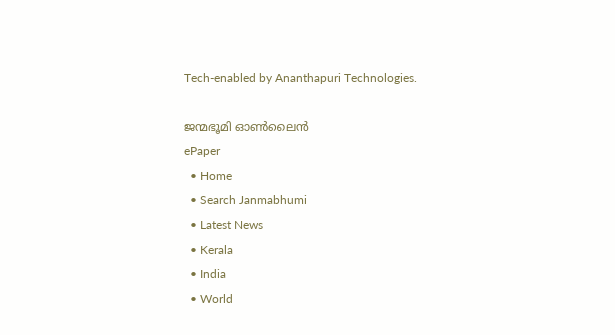Tech-enabled by Ananthapuri Technologies.

ജന്മഭൂമി ഓണ്‍ലൈന്‍
ePaper
  • Home
  • Search Janmabhumi
  • Latest News
  • Kerala
  • India
  • World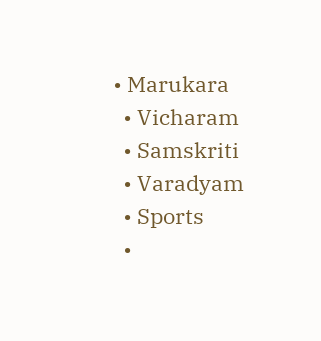• Marukara
  • Vicharam
  • Samskriti
  • Varadyam
  • Sports
  •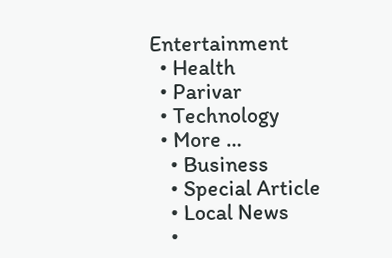Entertainment
  • Health
  • Parivar
  • Technology
  • More …
    • Business
    • Special Article
    • Local News
    •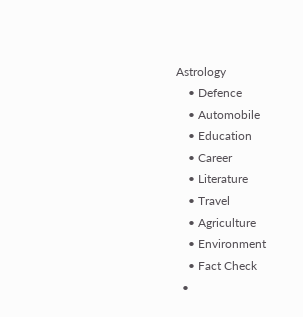Astrology
    • Defence
    • Automobile
    • Education
    • Career
    • Literature
    • Travel
    • Agriculture
    • Environment
    • Fact Check
  •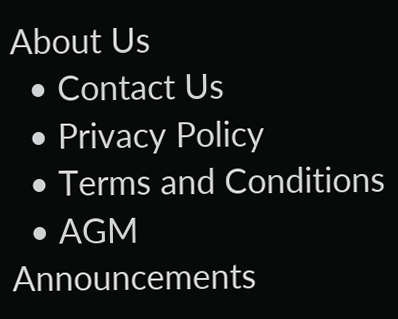About Us
  • Contact Us
  • Privacy Policy
  • Terms and Conditions
  • AGM Announcements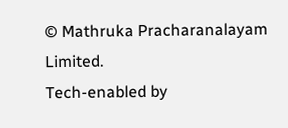© Mathruka Pracharanalayam Limited.
Tech-enabled by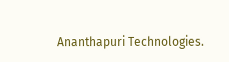Ananthapuri Technologies.